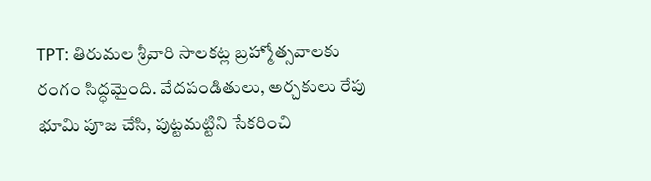TPT: తిరుమల శ్రీవారి సాలకట్ల బ్రహ్మోత్సవాలకు రంగం సిద్ధమైంది. వేదపండితులు, అర్చకులు రేపు భూమి పూజ చేసి, పుట్టమట్టిని సేకరించి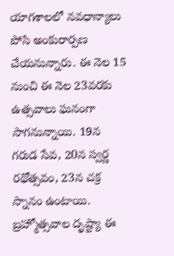యాగశాలలో నవధాన్యాలు పోసి అంకురార్పణ చేయనున్నారు. ఈ నెల 15 నుంచి ఈ నెల 23వరకు ఉత్సవాలు ఘనంగా సాగనున్నాయి. 19న గరుడ సేవ, 20న స్వర్ణ రథోత్సవం, 23న చక్ర స్నానం ఉంటాయి. బ్రహ్మోత్సవాల దృష్ట్యా ఈ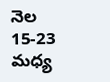నెల 15-23 మధ్య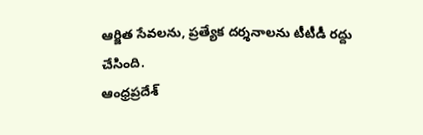ఆర్జిత సేవలను, ప్రత్యేక దర్శనాలను టీటీడీ రద్దు చేసింది.
ఆంధ్రప్రదేశ్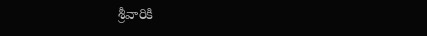శ్రీవారికి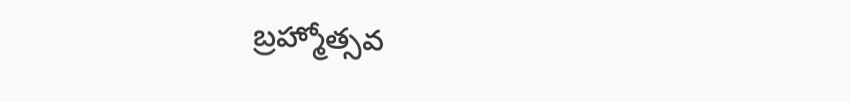బ్రహ్మోత్సవ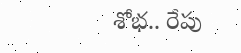శోభ.. రేపు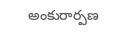అంకురార్పణ